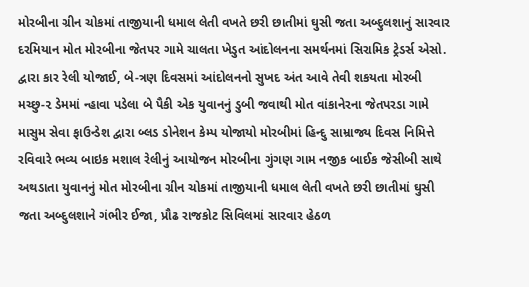મોરબીના ગ્રીન ચોકમાં તાજીયાની ધમાલ લેતી વખતે છરી છાતીમાં ઘુસી જતા અબ્દુલશાનું સારવાર દરમિયાન મોત મોરબીના જેતપર ગામે ચાલતા ખેડુત આંદોલનના સમર્થનમાં સિરામિક ટ્રેડર્સ એસો. દ્વારા કાર રેલી યોજાઈ, બે-ત્રણ દિવસમાં આંદોલનનો સુખદ અંત આવે તેવી શકયતા મોરબી મચ્છુ-૨ ડેમમાં ન્હાવા પડેલા બે પૈકી એક યુવાનનું ડુબી જવાથી મોત વાંકાનેરના જેતપરડા ગામે માસુમ સેવા ફાઉન્ડેશ દ્વારા બ્લડ ડોનેશન કેમ્પ યોજાયો મોરબીમાં હિન્દુ સામ્રાજ્ય દિવસ નિમિત્તે રવિવારે ભવ્ય બાઇક મશાલ રેલીનું આયોજન મોરબીના ગુંગણ ગામ નજીક બાઈક જેસીબી સાથે અથડાતા યુવાનનું મોત મોરબીના ગ્રીન ચોકમાં તાજીયાની ધમાલ લેતી વખતે છરી છાતીમાં ઘુસી જતા અબ્દુલશાને ગંભીર ઈજા, પ્રૌઢ રાજકોટ સિવિલમાં સારવાર હેઠળ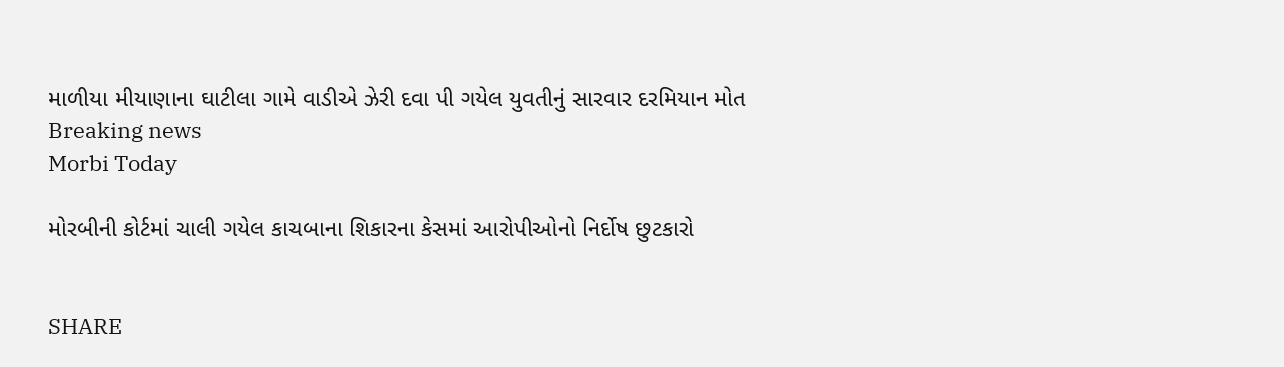માળીયા મીયાણાના ઘાટીલા ગામે વાડીએ ઝેરી દવા પી ગયેલ યુવતીનું સારવાર દરમિયાન મોત
Breaking news
Morbi Today

મોરબીની કોર્ટમાં ચાલી ગયેલ કાચબાના શિકારના કેસમાં આરોપીઓનો નિર્દોષ છુટકારો


SHARE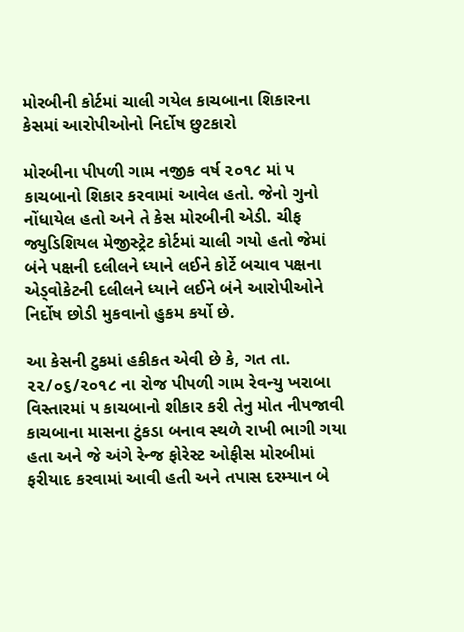મોરબીની કોર્ટમાં ચાલી ગયેલ કાચબાના શિકારના કેસમાં આરોપીઓનો નિર્દોષ છુટકારો

મોરબીના પીપળી ગામ નજીક વર્ષ ૨૦૧૮ માં ૫ કાચબાનો શિકાર કરવામાં આવેલ હતો. જેનો ગુનો નોંધાયેલ હતો અને તે કેસ મોરબીની એડી. ચીફ જ્યુડિશિયલ મેજીસ્ટ્રેટ કોર્ટમાં ચાલી ગયો હતો જેમાં બંને પક્ષની દલીલને ધ્યાને લઈને કોર્ટે બચાવ પક્ષના એડ્વોકેટની દલીલને ધ્યાને લઈને બંને આરોપીઓને નિર્દોષ છોડી મુકવાનો હુકમ કર્યો છે.

આ કેસની ટુકમાં હકીકત એવી છે કે, ગત તા. ૨૨/૦૬/૨૦૧૮ ના રોજ પીપળી ગામ રેવન્યુ ખરાબા વિસ્તારમાં ૫ કાચબાનો શીકાર કરી તેનુ મોત નીપજાવી કાચબાના માસના ટુંકડા બનાવ સ્થળે રાખી ભાગી ગયા હતા અને જે અંગે રેન્જ ફોરેસ્ટ ઓફીસ મોરબીમાં ફરીયાદ કરવામાં આવી હતી અને તપાસ દરમ્યાન બે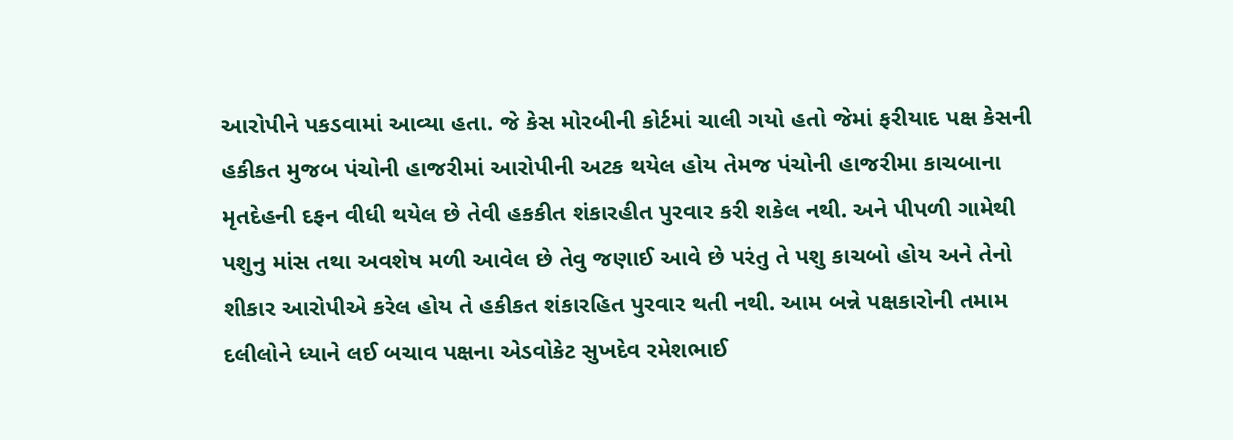આરોપીને પકડવામાં આવ્યા હતા. જે કેસ મોરબીની કોર્ટમાં ચાલી ગયો હતો જેમાં ફરીયાદ પક્ષ કેસની હકીકત મુજબ પંચોની હાજરીમાં આરોપીની અટક થયેલ હોય તેમજ પંચોની હાજરીમા કાચબાના મૃતદેહની દફન વીધી થયેલ છે તેવી હકકીત શંકારહીત પુરવાર કરી શકેલ નથી. અને પીપળી ગામેથી પશુનુ માંસ તથા અવશેષ મળી આવેલ છે તેવુ જણાઈ આવે છે પરંતુ તે પશુ કાચબો હોય અને તેનો શીકાર આરોપીએ કરેલ હોય તે હકીકત શંકારહિત પુરવાર થતી નથી. આમ બન્ને પક્ષકારોની તમામ દલીલોને ધ્યાને લઈ બચાવ પક્ષના એડવોકેટ સુખદેવ રમેશભાઈ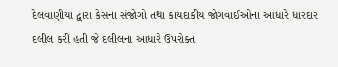દેલવાણીયા દ્વારા કેસના સંજોગો તથા કાયદાકીય જોગવાઈઓના આધારે ધારદાર દલીલ કરી હતી જે દલીલના આધારે ઉપરોક્ત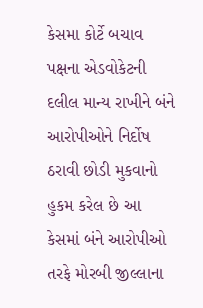કેસમા કોર્ટે બચાવ પક્ષના એડવોકેટની દલીલ માન્ય રાખીને બંને આરોપીઓને નિર્દોષ ઠરાવી છોડી મુકવાનો હુકમ કરેલ છે આ કેસમાં બંને આરોપીઓ તરફે મોરબી જીલ્લાના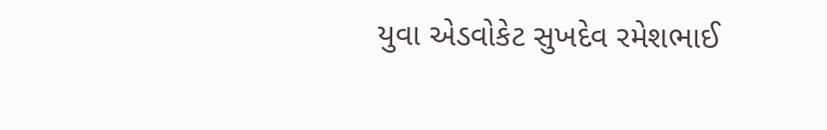યુવા એડવોકેટ સુખદેવ રમેશભાઈ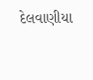દેલવાણીયા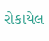રોકાયેલ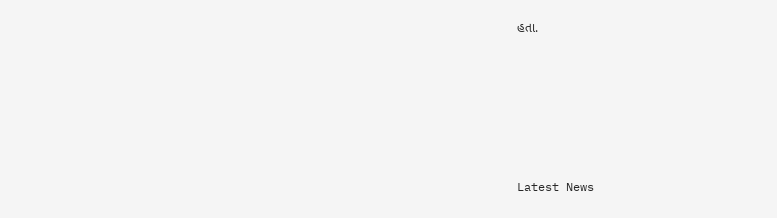હતા.






Latest News